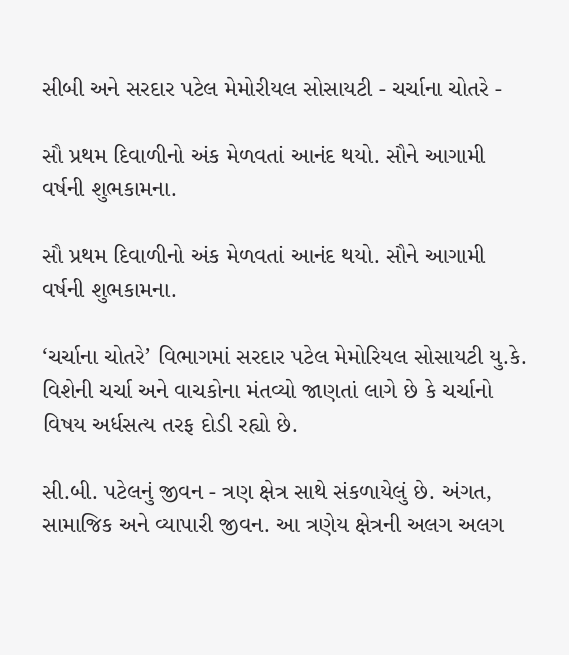સીબી અને સરદાર પટેલ મેમોરીયલ સોસાયટી - ચર્ચાના ચોતરે -

સૌ પ્રથમ દિવાળીનો અંક મેળવતાં આનંદ થયો. સૌને આગામી વર્ષની શુભકામના.

સૌ પ્રથમ દિવાળીનો અંક મેળવતાં આનંદ થયો. સૌને આગામી વર્ષની શુભકામના.

‘ચર્ચાના ચોતરે’ વિભાગમાં સરદાર પટેલ મેમોરિયલ સોસાયટી યુ.કે. વિશેની ચર્ચા અને વાચકોના મંતવ્યો જાણતાં લાગે છે કે ચર્ચાનો વિષય અર્ધસત્ય તરફ દોડી રહ્યો છે.

સી.બી. પટેલનું જીવન - ત્રણ ક્ષેત્ર સાથે સંકળાયેલું છે. અંગત, સામાજિક અને વ્યાપારી જીવન. આ ત્રણેય ક્ષેત્રની અલગ અલગ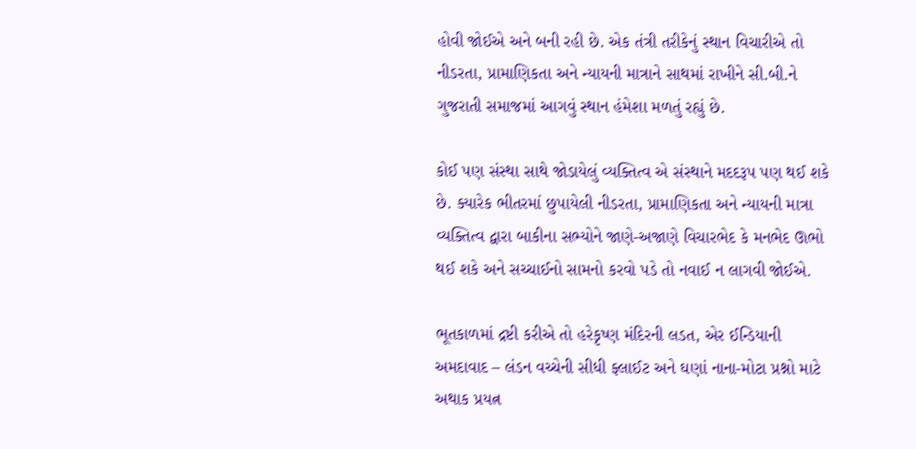હોવી જોઈએ અને બની રહી છે. એક તંત્રી તરીકેનું સ્થાન વિચારીએ તો નીડરતા, પ્રામાણિકતા અને ન્યાયની માત્રાને સાથમાં રાખીને સી.બી.ને ગુજરાતી સમાજમાં આગવું સ્થાન હંમેશા મળતું રહ્યું છે.

કોઈ પણ સંસ્થા સાથે જોડાયેલું વ્યક્તિત્વ એ સંસ્થાને મદદરૂપ પણ થઈ શકે છે. ક્યારેક ભીતરમાં છુપાયેલી નીડરતા, પ્રામાણિકતા અને ન્યાયની માત્રા વ્યક્તિત્વ દ્વારા બાકીના સભ્યોને જાણે-અજાણે વિચારભેદ કે મનભેદ ઊભો થઈ શકે અને સચ્ચાઈનો સામનો કરવો પડે તો નવાઈ ન લાગવી જોઈએ.

ભૂતકાળમાં દ્રષ્ટી કરીએ તો હરેકૃષ્ણ મંદિરની લડત, એર ઈન્ડિયાની અમદાવાદ – લંડન વચ્ચેની સીધી ફ્લાઈટ અને ઘણાં નાના-મોટા પ્રશ્નો માટે અથાક પ્રયત્ન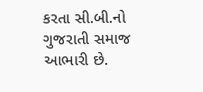કરતા સી.બી.નો ગુજરાતી સમાજ આભારી છે.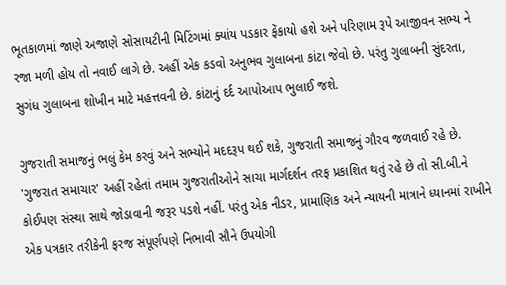ભૂતકાળમાં જાણે અજાણે સોસાયટીની મિટિંગમાં ક્યાંય પડકાર ફેંકાયો હશે અને પરિણામ રૂપે આજીવન સભ્ય ને રજા મળી હોય તો નવાઈ લાગે છે. અહીં એક કડવો અનુભવ ગુલાબના કાંટા જેવો છે. પરંતુ ગુલાબની સુંદરતા, સુગંધ ગુલાબના શોખીન માટે મહત્તવની છે. કાંટાનું દર્દ આપોઆપ ભુલાઈ જશે.

ગુજરાતી સમાજનું ભલું કેમ કરવું અને સભ્યોને મદદરૂપ થઈ શકે, ગુજરાતી સમાજનું ગૌરવ જળવાઈ રહે છે. 'ગુજરાત સમાચાર' અહીં રહેતાં તમામ ગુજરાતીઓને સાચા માર્ગદર્શન તરફ પ્રકાશિત થતું રહે છે તો સી.બી.ને કોઈપણ સંસ્થા સાથે જોડાવાની જરૂર પડશે નહીં. પરંતુ એક નીડર, પ્રામાણિક અને ન્યાયની માત્રાને ધ્યાનમાં રાખીને એક પત્રકાર તરીકેની ફરજ સંપૂર્ણપણે નિભાવી સૌને ઉપયોગી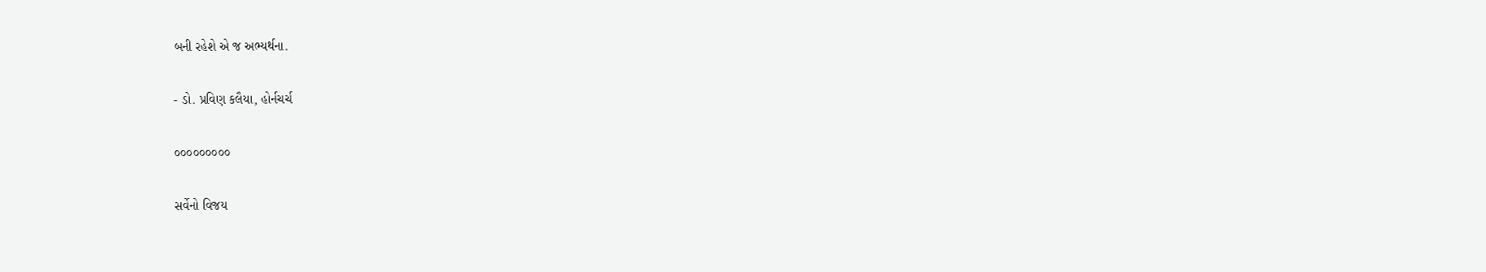બની રહેશે એ જ અભ્યર્થના.

- ડો. પ્રવિણ કલૈયા, હોર્નચર્ચ

૦૦૦૦૦૦૦૦૦

સર્વેનો વિજય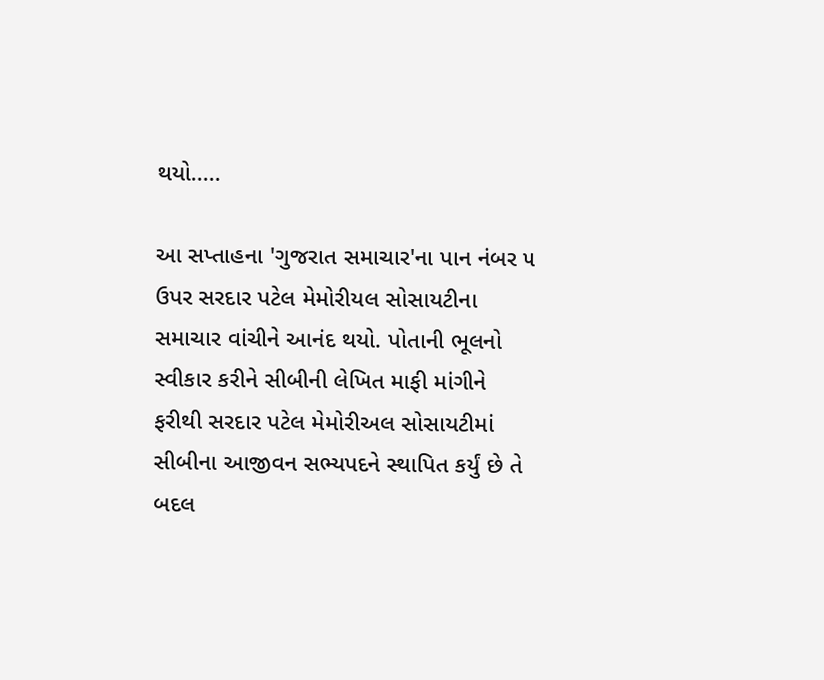થયો.....

આ સપ્તાહના 'ગુજરાત સમાચાર'ના પાન નંબર ૫ ઉપર સરદાર પટેલ મેમોરીયલ સોસાયટીના સમાચાર વાંચીને આનંદ થયો. પોતાની ભૂલનો સ્વીકાર કરીને સીબીની લેખિત માફી માંગીને ફરીથી સરદાર પટેલ મેમોરીઅલ સોસાયટીમાં સીબીના આજીવન સભ્યપદને સ્થાપિત કર્યું છે તે બદલ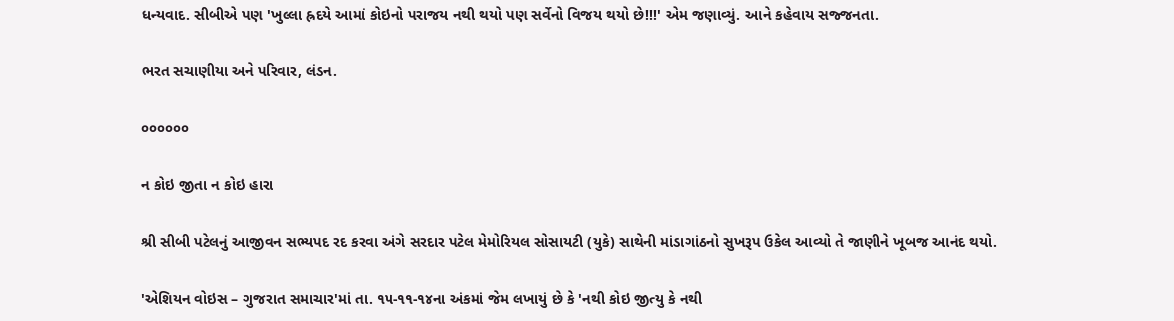ધન્યવાદ. સીબીએ પણ 'ખુલ્લા હ્રદયે આમાં કોઇનો પરાજય નથી થયો પણ સર્વેનો વિજય થયો છે!!!' એમ જણાવ્યું. આને કહેવાય સજ્જનતા.

ભરત સચાણીયા અને પરિવાર, લંડન.

૦૦૦૦૦૦

ન કોઇ જીતા ન કોઇ હારા

શ્રી સીબી પટેલનું આજીવન સભ્યપદ રદ કરવા અંગે સરદાર પટેલ મેમોરિયલ સોસાયટી (યુકે) સાથેની માંડાગાંઠનો સુખરૂપ ઉકેલ આવ્યો તે જાણીને ખૂબજ આનંદ થયો.

'એશિયન વોઇસ – ગુજરાત સમાચાર'માં તા. ૧૫-૧૧-૧૪ના અંકમાં જેમ લખાયું છે કે 'નથી કોઇ જીત્યુ કે નથી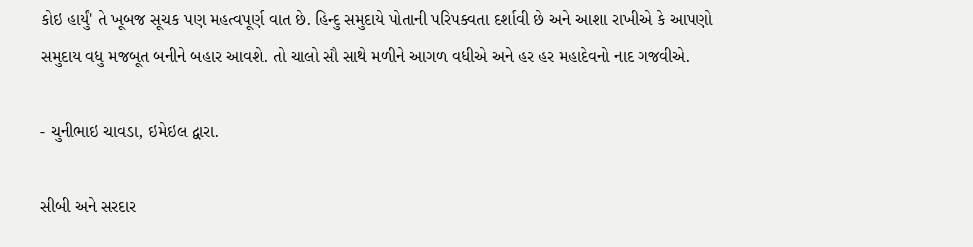કોઇ હાર્યું' તે ખૂબજ સૂચક પણ મહત્વપૂર્ણ વાત છે. હિન્દુ સમુદાયે પોતાની પરિપક્વતા દર્શાવી છે અને આશા રાખીએ કે આપણો સમુદાય વધુ મજબૂત બનીને બહાર આવશે. તો ચાલો સૌ સાથે મળીને આગળ વધીએ અને હર હર મહાદેવનો નાદ ગજવીએ.

- ચુનીભાઇ ચાવડા, ઇમેઇલ દ્વારા.

સીબી અને સરદાર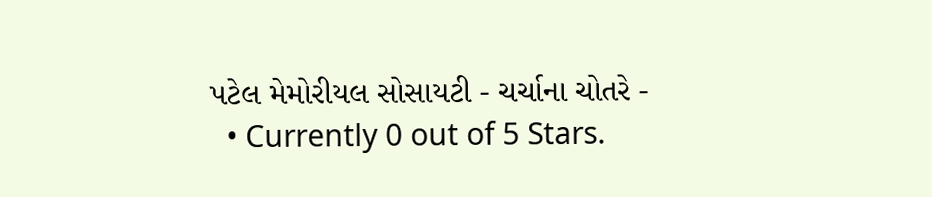પટેલ મેમોરીયલ સોસાયટી - ચર્ચાના ચોતરે -
  • Currently 0 out of 5 Stars.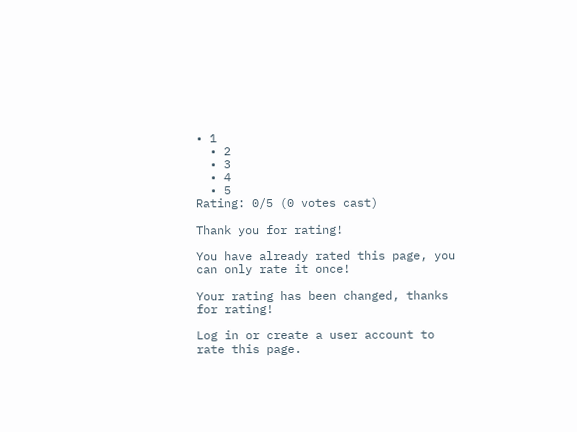• 1
  • 2
  • 3
  • 4
  • 5
Rating: 0/5 (0 votes cast)

Thank you for rating!

You have already rated this page, you can only rate it once!

Your rating has been changed, thanks for rating!

Log in or create a user account to rate this page.